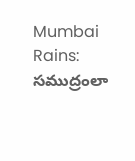Mumbai Rains: సముద్రంలా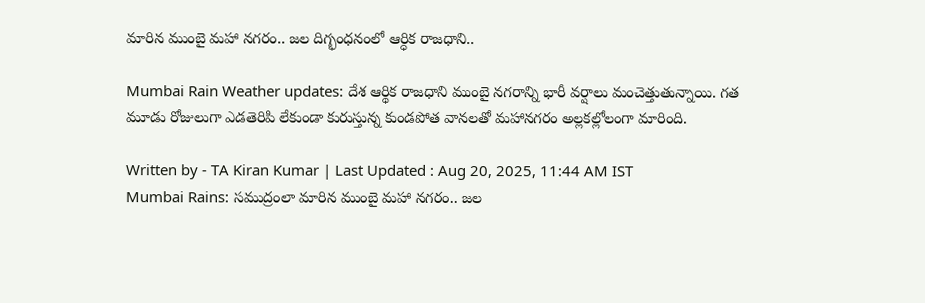మారిన ముంబై మహా నగరం.. జల దిగ్భంధనంలో ఆర్ధిక రాజధాని..

Mumbai Rain Weather updates: దేశ ఆర్థిక రాజధాని ముంబై నగరాన్ని భారీ వర్షాలు మంచెత్తుతున్నాయి. గత మూడు రోజులుగా ఎడతెరిపి లేకుండా కురుస్తున్న కుండపోత వానలతో మహానగరం అల్లకల్లోలంగా మారింది.

Written by - TA Kiran Kumar | Last Updated : Aug 20, 2025, 11:44 AM IST
Mumbai Rains: సముద్రంలా మారిన ముంబై మహా నగరం.. జల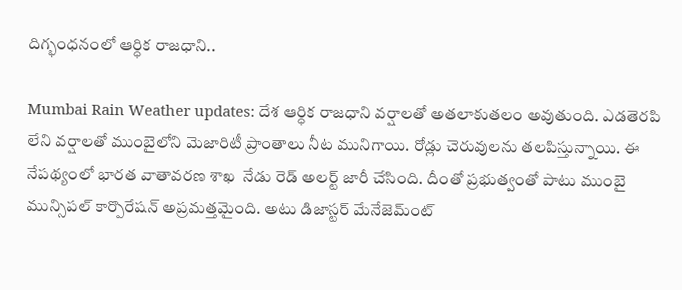దిగ్భంధనంలో ఆర్ధిక రాజధాని..

Mumbai Rain Weather updates: దేశ ఆర్ధిక రాజధాని వర్షాలతో అతలాకుతలం అవుతుంది. ఎడతెరపి లేని వర్షాలతో ముంబైలోని మెజారిటీ ప్రాంతాలు నీట మునిగాయి. రోడ్లు చెరువులను తలపిస్తున్నాయి. ఈ నేపథ్యంలో భారత వాతావరణ శాఖ  నేడు రెడ్ అలర్ట్ జారీ చేసింది. దీంతో ప్రభుత్వంతో పాటు ‌ముంబై మున్సిపల్ కార్పొరేషన్ అప్రమత్తమైంది. అటు డిజాస్టర్ మేనేజెమ్ంట్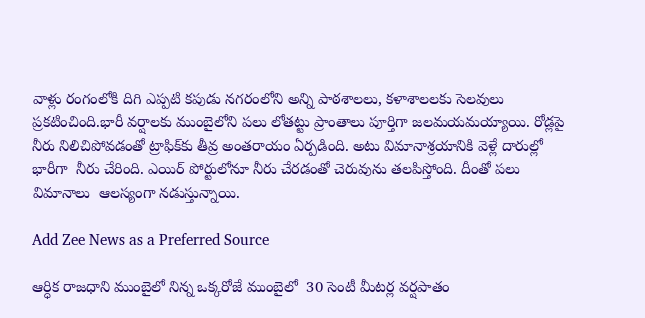వాళ్లు రంగంలోకి దిగి ఎప్పటి కపుడు నగరంలోని అన్ని పాఠశాలలు, కళాశాలలకు సెలవులు  ప్రకటించింది.భారీ వర్షాలకు ముంబైలోని పలు లోతట్టు ప్రాంతాలు పూర్తిగా జలమయమయ్యాయి. రోడ్లపై నీరు నిలిచిపోవడంతో ట్రాఫిక్‌కు తీవ్ర అంతరాయం ఏర్పడింది. అటు విమానాశ్రయానికి వెళ్లే దారుల్లో భారీగా  నీరు చేరింది. ఎయిర్‌ పోర్టులోనూ నీరు చేరడంతో చెరువును తలపిస్తోంది. దీంతో పలు విమానాలు  ఆలస్యంగా నడుస్తున్నాయి.

Add Zee News as a Preferred Source

ఆర్ధిక రాజధాని ముంబైలో నిన్న ఒక్కరోజే ముంబైలో  30 సెంటీ మీటర్ల వర్షపాతం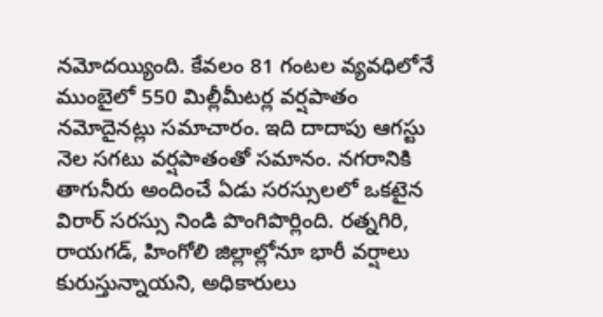నమోదయ్యింది. కేవలం 81 గంటల వ్యవధిలోనే ముంబైలో 550 మిల్లీమీటర్ల వర్షపాతం నమోదైనట్లు సమాచారం. ఇది దాదాపు ఆగస్టు నెల సగటు వర్షపాతంతో సమానం. నగరానికి తాగునీరు అందించే ఏడు సరస్సులలో ఒకటైన విరార్ సరస్సు నిండి పొంగిపొర్లింది. రత్నగిరి, రాయగడ్, హింగోలి జిల్లాల్లోనూ భారీ వర్షాలు కురుస్తున్నాయని, అధికారులు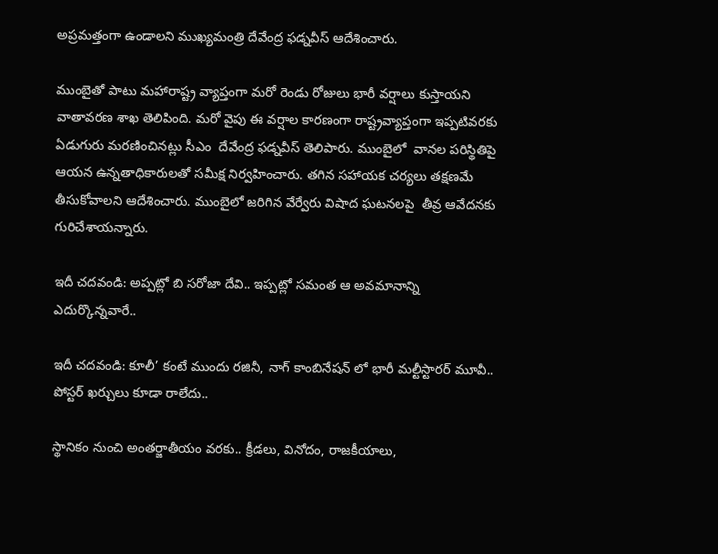అప్రమత్తంగా ఉండాలని ముఖ్యమంత్రి దేవేంద్ర ఫడ్నవీస్ ఆదేశించారు.

ముంబైతో పాటు మహారాష్ట్ర వ్యాప్తంగా మరో రెండు రోజులు భారీ వర్షాలు కుస్తాయని వాతావరణ శాఖ తెలిపింది. మరో వైపు ఈ వర్షాల కారణంగా రాష్ట్రవ్యాప్తంగా ఇప్పటివరకు ఏడుగురు మరణించినట్లు సీఎం  దేవేంద్ర ఫడ్నవీస్ తెలిపారు. ముంబైలో  వానల పరిస్థితిపై  ఆయన ఉన్నతాధికారులతో సమీక్ష నిర్వహించారు. తగిన సహాయక చర్యలు తక్షణమే తీసుకోవాలని ఆదేశించారు. ముంబైలో జరిగిన వేర్వేరు విషాద ఘటనలపై  తీవ్ర ఆవేదనకు గురిచేశాయన్నారు.

ఇదీ చదవండి: అప్పట్లో బి సరోజా దేవి.. ఇప్పట్లో సమంత ఆ అవమానాన్ని ఎదుర్కొన్నవారే..

ఇదీ చదవండి: కూలీ’ కంటే ముందు రజినీ, నాగ్ కాంబినేషన్ లో భారీ మల్టీస్టారర్ మూవీ.. పోస్టర్ ఖర్చులు కూడా రాలేదు..

స్థానికం నుంచి అంతర్జాతీయం వరకు.. క్రీడలు, వినోదం, రాజకీయాలు,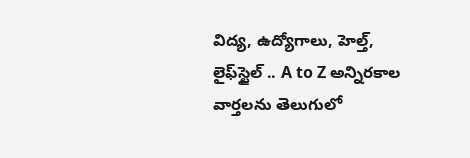విద్య, ఉద్యోగాలు, హెల్త్, లైఫ్‌స్టైల్ .. A to Z అన్నిరకాల వార్తలను తెలుగులో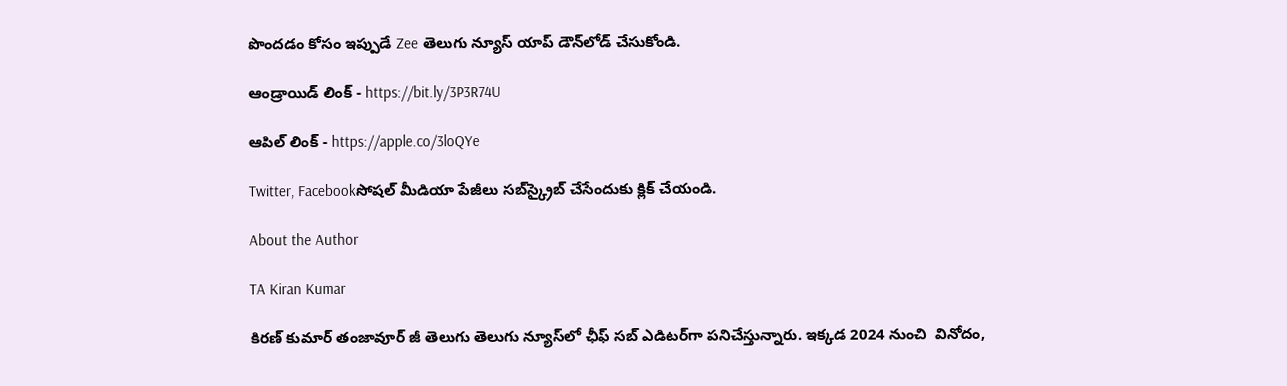పొందడం కోసం ఇప్పుడే Zee తెలుగు న్యూస్ యాప్ డౌన్‌లోడ్ చేసుకోండి.

ఆండ్రాయిడ్ లింక్ - https://bit.ly/3P3R74U

ఆపిల్ లింక్ - https://apple.co/3loQYe

Twitter, Facebookసోషల్ మీడియా పేజీలు సబ్‌స్క్రైబ్ చేసేందుకు క్లిక్ చేయండి.

About the Author

TA Kiran Kumar

కిరణ్ కుమార్ తంజావూర్ జీ తెలుగు తెలుగు న్యూస్‌లో ఛీఫ్ సబ్ ఎడిటర్‌గా పనిచేస్తున్నారు. ఇక్కడ 2024 నుంచి  వినోదం,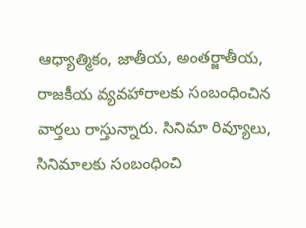ఆధ్యాత్మికం, జాతీయ, అంతర్జాతీయ, రాజకీయ వ్యవహారాలకు సంబంధించిన వార్తలు రాస్తున్నారు. సినిమా రివ్యూలు, సినిమాలకు సంబంధించి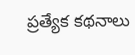ప్రత్యేక కథనాలు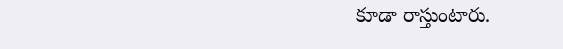కూడా రాస్తుంటారు.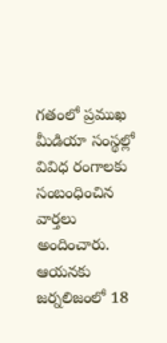గతంలో ప్రముఖ మీడియా సంస్థల్లో వివిధ రంగాలకు సంబంధించిన వార్తలు అందించారు. ఆయనకు జర్నలిజంలో 18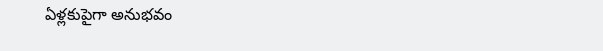ఏళ్లకుపైగా అనుభవం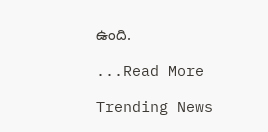ఉంది.

...Read More

Trending News